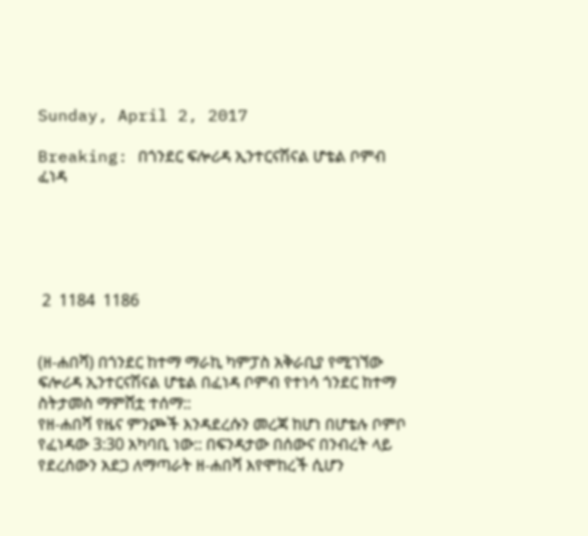Sunday, April 2, 2017

Breaking: በጎንደር ፍሎሪዳ ኢንተርናሽናል ሆቴል ቦምብ ፈነዳ





 2  1184  1186


(ዘ-ሐበሻ) በጎንደር ከተማ ማራኪ ካምፓስ አቅራቢያ የሚገኘው ፍሎሪዳ ኢንተርናሽናል ሆቴል በፈነዳ ቦምብ የተነሳ ጎንደር ከተማ ስትታመስ ማምሸቷ ተሰማ::
የዘ-ሐበሻ የዜና ምንጮች እንዳደረሱን መረጃ ከሆነ በሆቴሉ ቦምቦ የፈነዳው 3:30 አካባቢ ነው:: በፍንዳታው በሰውና በንብረት ላይ የደረሰውን አደጋ ለማጣራት ዘ-ሐበሻ እየሞከረች ሲሆን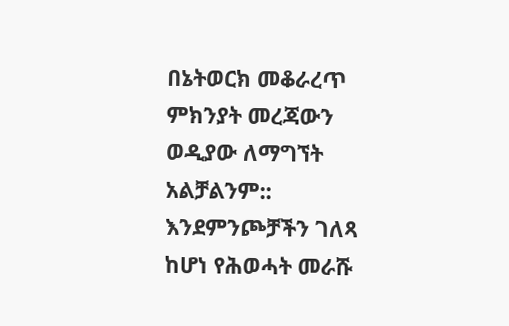በኔትወርክ መቆራረጥ ምክንያት መረጃውን ወዲያው ለማግኘት አልቻልንም::
እንደምንጮቻችን ገለጻ ከሆነ የሕወሓት መራሹ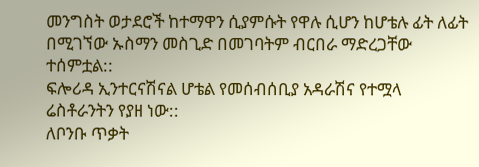መንግስት ወታደሮች ከተማዋን ሲያምሱት የዋሉ ሲሆን ከሆቴሉ ፊት ለፊት በሚገኘው ኡስማን መስጊድ በመገባትም ብርበራ ማድረጋቸው ተሰምቷል::
ፍሎሪዳ ኢንተርናሽናል ሆቴል የመሰብሰቢያ አዳራሽና የተሟላ ሬስቶራንትን የያዘ ነው::
ለቦንቡ ጥቃት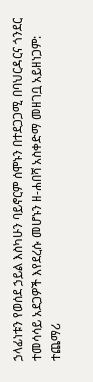ኃላፊነቱን የወሰደ ኃይል እስካሁን ባይኖርም ሰሞኑን በተደጋጋሚ በባህርዳርና ጎንደር ተመሳሳይ አደጋዎች እየደረሱ መሆኑን ዘ-ሐበሻ አስቀድማ መዘገቧ አይዘነጋም:
ተጨማሪ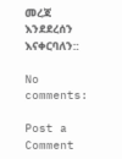መረጃ እንደደረሰን እናቀርባለን::

No comments:

Post a Comment